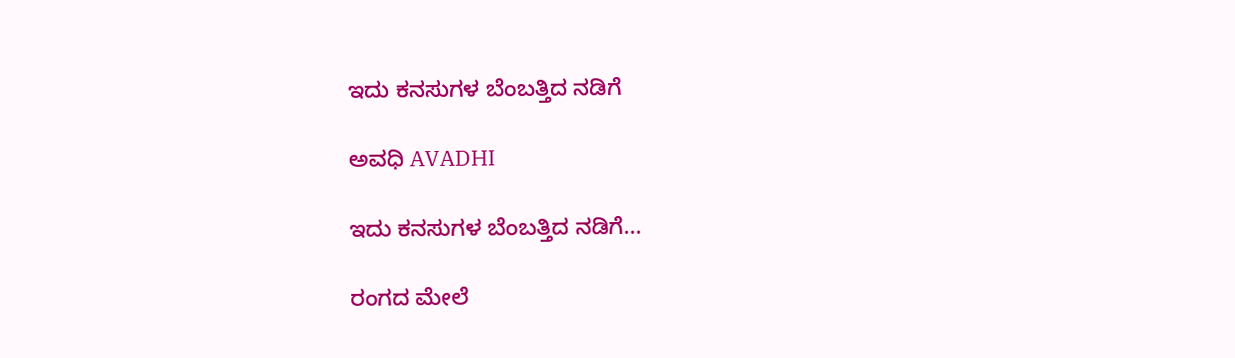ಇದು ಕನಸುಗಳ ಬೆಂಬತ್ತಿದ ನಡಿಗೆ‍

ಅವಧಿ AVADHI

ಇದು ಕನಸುಗಳ ಬೆಂಬತ್ತಿದ ನಡಿಗೆ...

ರಂಗದ ಮೇಲೆ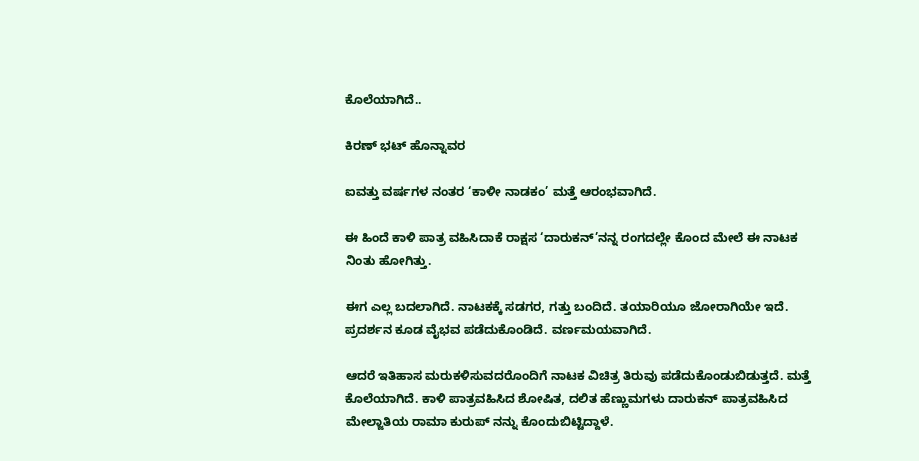ಕೊಲೆಯಾಗಿದೆ..

ಕಿರಣ್ ಭಟ್ ಹೊನ್ನಾವರ

ಐವತ್ತು ವರ್ಷಗಳ ನಂತರ ‘ಕಾಳೀ ನಾಡಕಂ’ ಮತ್ತೆ ಆರಂಭವಾಗಿದೆ.

ಈ ಹಿಂದೆ ಕಾಳಿ ಪಾತ್ರ ವಹಿಸಿದಾಕೆ ರಾಕ್ಷಸ ‘ದಾರುಕನ್’ನನ್ನ ರಂಗದಲ್ಲೇ ಕೊಂದ ಮೇಲೆ ಈ ನಾಟಕ ನಿಂತು ಹೋಗಿತ್ತು.

ಈಗ ಎಲ್ಲ ಬದಲಾಗಿದೆ. ನಾಟಕಕ್ಕೆ ಸಡಗರ, ಗತ್ತು ಬಂದಿದೆ. ತಯಾರಿಯೂ ಜೋರಾಗಿಯೇ ಇದೆ. ಪ್ರದರ್ಶನ ಕೂಡ ವೈಭವ ಪಡೆದುಕೊಂಡಿದೆ. ವರ್ಣಮಯವಾಗಿದೆ.

ಆದರೆ ಇತಿಹಾಸ ಮರುಕಳಿಸುವದರೊಂದಿಗೆ ನಾಟಕ ವಿಚಿತ್ರ ತಿರುವು ಪಡೆದುಕೊಂಡುಬಿಡುತ್ತದೆ. ಮತ್ತೆ ಕೊಲೆಯಾಗಿದೆ. ಕಾಳಿ ಪಾತ್ರವಹಿಸಿದ ಶೋಷಿತ, ದಲಿತ ಹೆಣ್ಣುಮಗಳು ದಾರುಕನ್ ಪಾತ್ರವಹಿಸಿದ ಮೇಲ್ಜಾತಿಯ ರಾಮಾ ಕುರುಪ್ ನನ್ನು ಕೊಂದುಬಿಟ್ಟಿದ್ದಾಳೆ.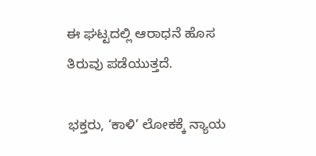ಈ ಘಟ್ಟದಲ್ಲಿ ಆರಾಧನೆ ಹೊಸ ತಿರುವು ಪಡೆಯುತ್ತದೆ.

ಭಕ್ತರು, ‘ಕಾಳಿ’ ಲೋಕಕ್ಕೆ ನ್ಯಾಯ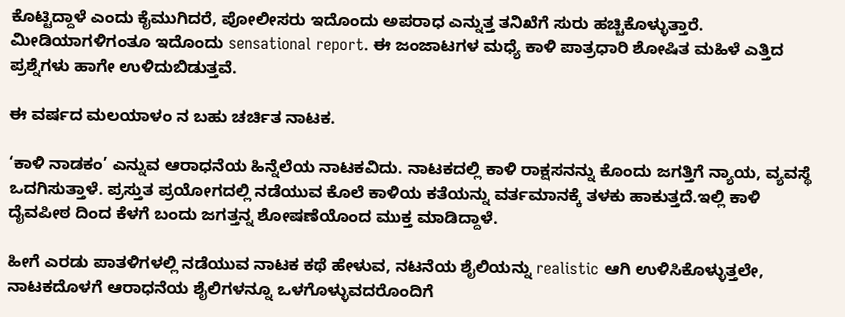ಕೊಟ್ಟಿದ್ದಾಳೆ ಎಂದು ಕೈಮುಗಿದರೆ, ಪೋಲೀಸರು ಇದೊಂದು ಅಪರಾಧ ಎನ್ನುತ್ತ ತನಿಖೆಗೆ ಸುರು ಹಚ್ಚಿಕೊಳ್ಳುತ್ತಾರೆ. ಮೀಡಿಯಾಗಳಿಗಂತೂ ಇದೊಂದು sensational report. ಈ ಜಂಜಾಟಗಳ ಮಧ್ಯೆ ಕಾಳಿ ಪಾತ್ರಧಾರಿ ಶೋಷಿತ ಮಹಿಳೆ ಎತ್ತಿದ ಪ್ರಶ್ನೆಗಳು ಹಾಗೇ ಉಳಿದುಬಿಡುತ್ತವೆ.

ಈ ವರ್ಷದ ಮಲಯಾಳಂ ನ ಬಹು ಚರ್ಚಿತ ನಾಟಕ.

‘ಕಾಳಿ ನಾಡಕಂ’ ಎನ್ನುವ ಆರಾಧನೆಯ ಹಿನ್ನೆಲೆಯ ನಾಟಕವಿದು. ನಾಟಕದಲ್ಲಿ ಕಾಳಿ ರಾಕ್ಷಸನನ್ನು ಕೊಂದು ಜಗತ್ತಿಗೆ ನ್ಯಾಯ, ವ್ಯವಸ್ಥೆ ಒದಗಿಸುತ್ತಾಳೆ. ಪ್ರಸ್ತುತ ಪ್ರಯೋಗದಲ್ಲಿ ನಡೆಯುವ ಕೊಲೆ ಕಾಳಿಯ ಕತೆಯನ್ನು ವರ್ತಮಾನಕ್ಕೆ ತಳಕು ಹಾಕುತ್ತದೆ.ಇಲ್ಲಿ ಕಾಳಿ ದೈವಪೀಠ ದಿಂದ ಕೆಳಗೆ ಬಂದು ಜಗತ್ತನ್ನ ಶೋಷಣೆಯೊಂದ ಮುಕ್ತ ಮಾಡಿದ್ದಾಳೆ.

ಹೀಗೆ ಎರಡು ಪಾತಳಿಗಳಲ್ಲಿ ನಡೆಯುವ ನಾಟಕ ಕಥೆ ಹೇಳುವ, ನಟನೆಯ ಶೈಲಿಯನ್ನು realistic ಆಗಿ ಉಳಿಸಿಕೊಳ್ಳುತ್ತಲೇ, ನಾಟಕದೊಳಗೆ ಆರಾಧನೆಯ ಶೈಲಿಗಳನ್ನೂ ಒಳಗೊಳ್ಳುವದರೊಂದಿಗೆ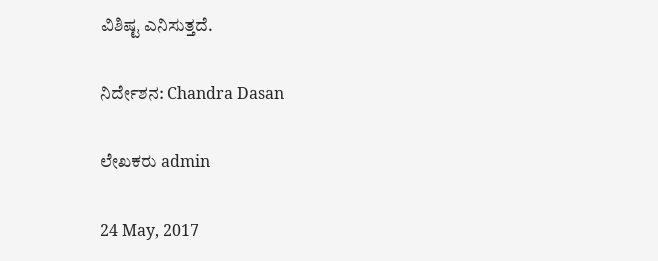ವಿಶಿಷ್ಟ ಎನಿಸುತ್ತದೆ.

ನಿರ್ದೇಶನ: Chandra Dasan

ಲೇಖಕರು admin

24 May, 2017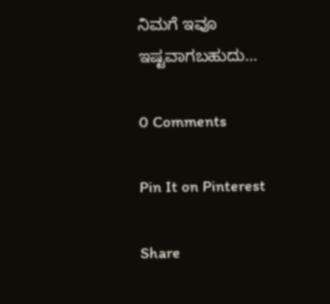ನಿಮಗೆ ಇವೂ ಇಷ್ಟವಾಗಬಹುದು…

0 Comments

Pin It on Pinterest

Share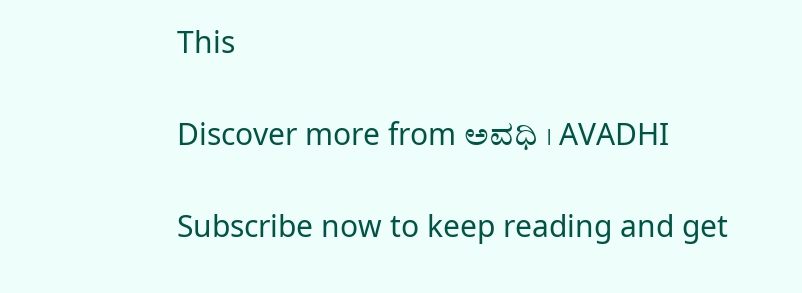This

Discover more from ಅವಧಿ । AVADHI

Subscribe now to keep reading and get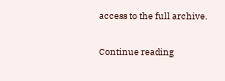access to the full archive.

Continue reading